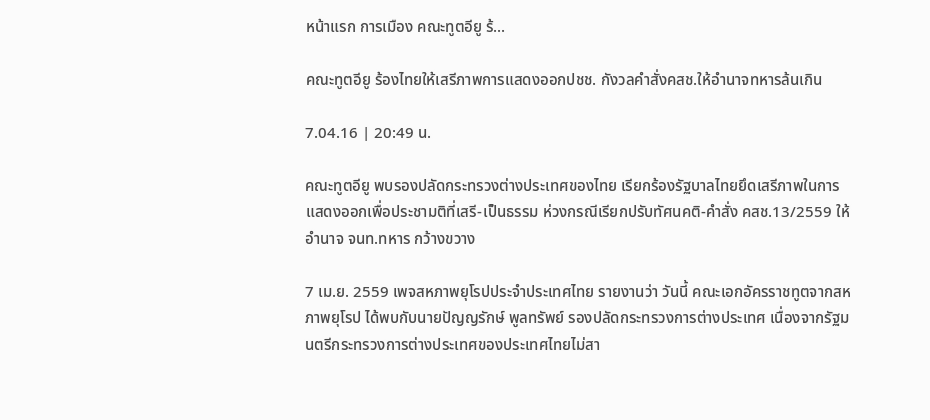หน้าแรก การเมือง คณะทูตอียู ร้...

คณะทูตอียู ร้องไทยให้เสรีภาพการแสดงออกปชช. กังวลคำสั่งคสช.ให้อำนาจทหารล้นเกิน

7.04.16 | 20:49 น.

คณะทูตอียู พบรองปลัดกระทรวงต่างประเทศของไทย เรียกร้องรัฐบาลไทยยึดเสรีภาพในการแสดงออกเพื่อประชามติที่เสรี-เป็นธรรม ห่วงกรณีเรียกปรับทัศนคติ-คำสั่ง คสช.13/2559 ให้อำนาจ จนท.ทหาร กว้างขวาง

7 เม.ย. 2559 เพจสหภาพยุโรปประจำประเทศไทย รายงานว่า วันนี้ คณะเอกอัครราชทูตจากสหภาพยุโรป ได้พบกับนายปัญญรักษ์ พูลทรัพย์ รองปลัดกระทรวงการต่างประเทศ เนื่องจากรัฐมนตรีกระทรวงการต่างประเทศของประเทศไทยไม่สา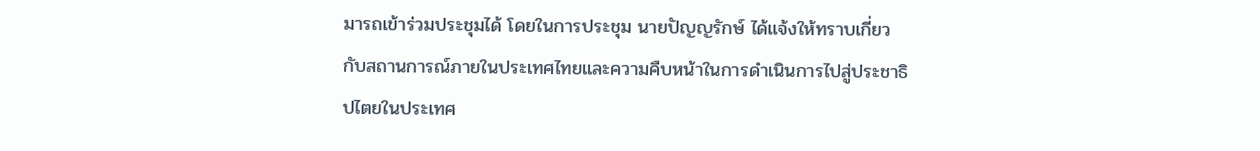มารถเข้าร่วมประชุมได้ โดยในการประชุม นายปัญญรักษ์ ได้แจ้งให้ทราบเกี่ยวกับสถานการณ์ภายในประเทศไทยและความคืบหน้าในการดำเนินการไปสู่ประชาธิปไตยในประเทศ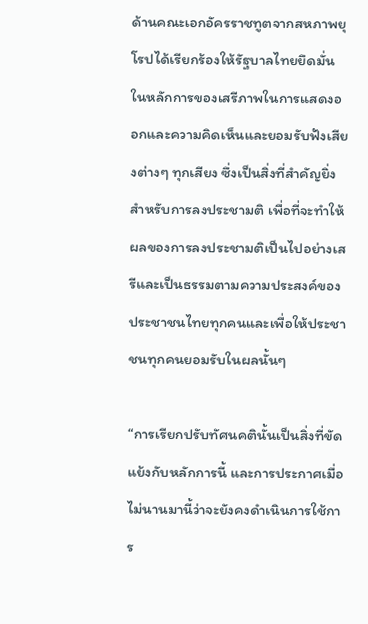ด้านคณะเอกอัครราชทูตจากสหภาพยุโรปได้เรียกร้องให้รัฐบาลไทยยึดมั่นในหลักการของเสรีภาพในการแสดงออกและความคิดเห็นและยอมรับฟังเสียงต่างๆ ทุกเสียง ซึ่งเป็นสิ่งที่สำคัญยิ่งสำหรับการลงประชามติ เพื่อที่จะทำให้ผลของการลงประชามติเป็นไปอย่างเสรีและเป็นธรรมตามความประสงค์ของประชาชนไทยทุกคนและเพื่อให้ประชาชนทุกคนยอมรับในผลนั้นๆ

“การเรียกปรับทัศนคตินั้นเป็นสิ่งที่ขัดแย้งกับหลักการนี้ และการประกาศเมื่อไม่นานมานี้ว่าจะยังคงดำเนินการใช้การ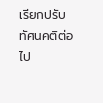เรียกปรับทัศนคติต่อไป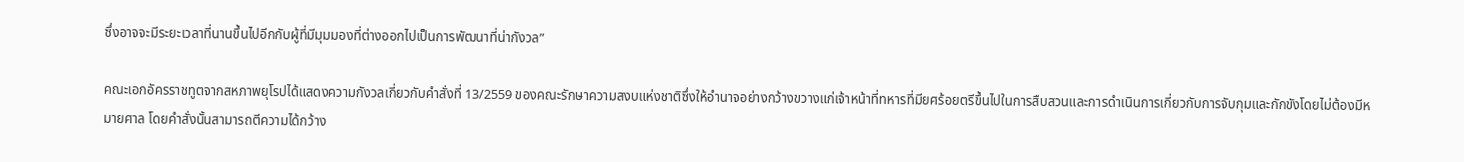ซึ่งอาจจะมีระยะเวลาที่นานขึ้นไปอีกกับผู้ที่มีมุมมองที่ต่างออกไปเป็นการพัฒนาที่น่ากังวล”

คณะเอกอัครราชทูตจากสหภาพยุโรปได้แสดงความกังวลเกี่ยวกับคำสั่งที่ 13/2559 ของคณะรักษาความสงบแห่งชาติซึ่งให้อำนาจอย่างกว้างขวางแก่เจ้าหน้าที่ทหารที่มียศร้อยตรีขึ้นไปในการสืบสวนและการดำเนินการเกี่ยวกับการจับกุมและกักขังโดยไม่ต้องมีหมายศาล โดยคำสั่งนั้นสามารถตีความได้กว้าง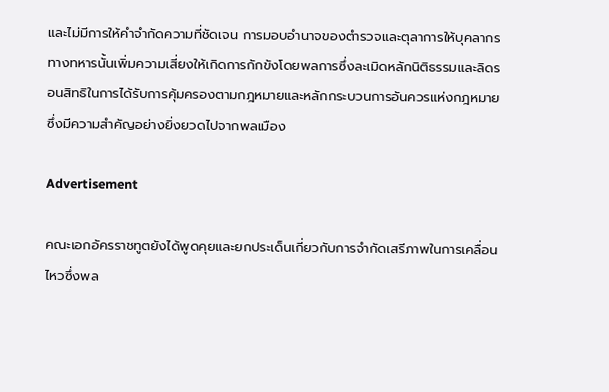และไม่มีการให้คำจำกัดความที่ชัดเจน การมอบอำนาจของตำรวจและตุลาการให้บุคลากรทางทหารนั้นเพิ่มความเสี่ยงให้เกิดการกักขังโดยพลการซึ่งละเมิดหลักนิติธรรมและลิดรอนสิทธิในการได้รับการคุ้มครองตามกฎหมายและหลักกระบวนการอันควรแห่งกฎหมายซึ่งมีความสำคัญอย่างยิ่งยวดไปจากพลเมือง

Advertisement

คณะเอกอัครราชทูตยังได้พูดคุยและยกประเด็นเกี่ยวกับการจำกัดเสรีภาพในการเคลื่อนไหวซึ่งพล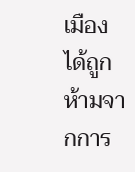เมืองได้ถูกห้ามจากการ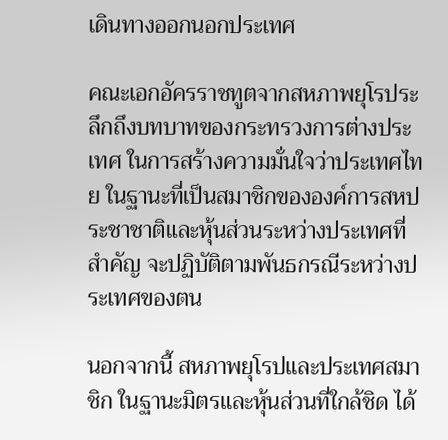เดินทางออกนอกประเทศ

คณะเอกอัครราชทูตจากสหภาพยุโรประลึกถึงบทบาทของกระทรวงการต่างประเทศ ในการสร้างความมั่นใจว่าประเทศไทย ในฐานะที่เป็นสมาชิกขององค์การสหประชาชาติและหุ้นส่วนระหว่างประเทศที่สำคัญ จะปฏิบัติตามพันธกรณีระหว่างประเทศของตน

นอกจากนี้ สหภาพยุโรปและประเทศสมาชิก ในฐานะมิตรและหุ้นส่วนที่ใกล้ชิด ได้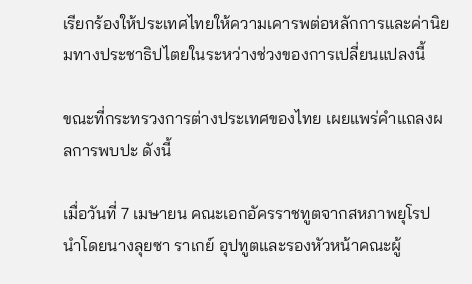เรียกร้องให้ประเทศไทยให้ความเคารพต่อหลักการและค่านิยมทางประชาธิปไตยในระหว่างช่วงของการเปลี่ยนแปลงนี้

ขณะที่กระทรวงการต่างประเทศของไทย เผยแพร่คำแถลงผลการพบปะ ดังนี้

เมื่อวันที่ 7 เมษายน คณะเอกอัครราชทูตจากสหภาพยุโรป นำโดยนางลุยซา ราเกย์ อุปทูตและรองหัวหน้าคณะผู้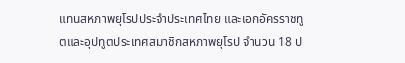แทนสหภาพยุโรปประจำประเทศไทย และเอกอัครราชทูตและอุปทูตประเทศสมาชิกสหภาพยุโรป จำนวน 18 ป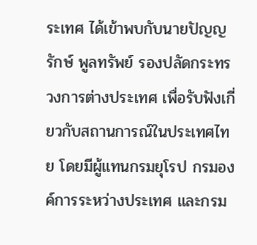ระเทศ ได้เข้าพบกับนายปัญญรักษ์ พูลทรัพย์ รองปลัดกระทรวงการต่างประเทศ เพื่อรับฟังเกี่ยวกับสถานการณ์ในประเทศไทย โดยมีผู้แทนกรมยุโรป กรมองค์การระหว่างประเทศ และกรม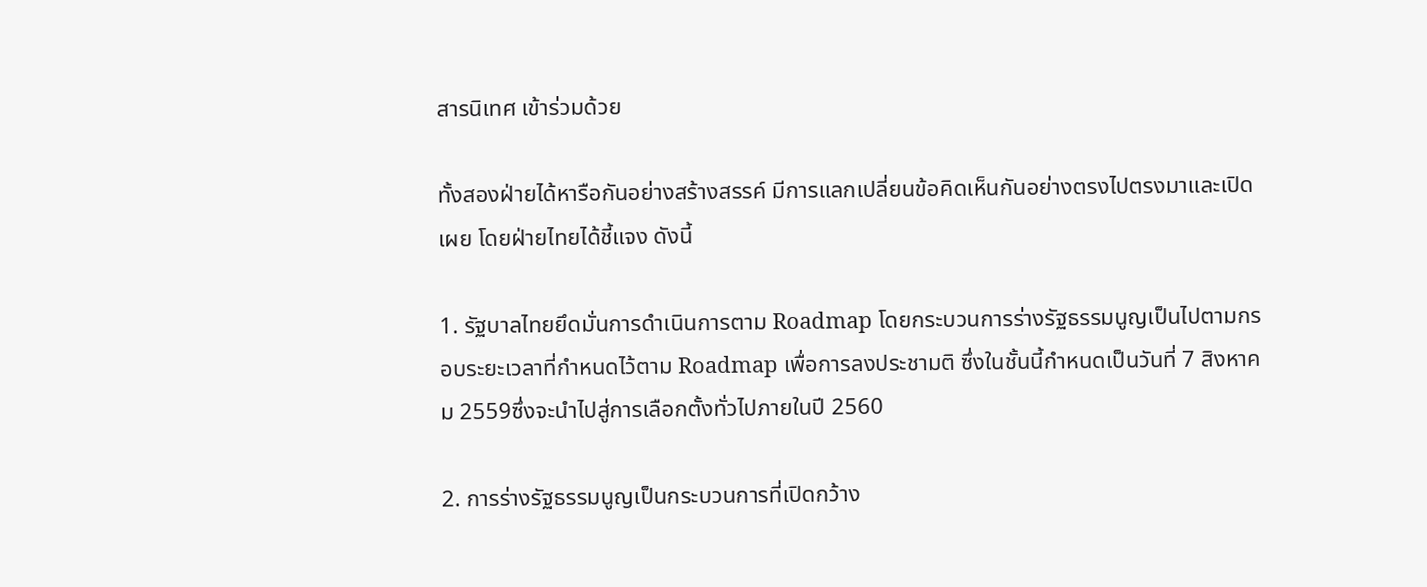สารนิเทศ เข้าร่วมด้วย

ทั้งสองฝ่ายได้หารือกันอย่างสร้างสรรค์ มีการแลกเปลี่ยนข้อคิดเห็นกันอย่างตรงไปตรงมาและเปิดเผย โดยฝ่ายไทยได้ชี้แจง ดังนี้

1. รัฐบาลไทยยึดมั่นการดำเนินการตาม Roadmap โดยกระบวนการร่างรัฐธรรมนูญเป็นไปตามกรอบระยะเวลาที่กำหนดไว้ตาม Roadmap เพื่อการลงประชามติ ซึ่งในชั้นนี้กำหนดเป็นวันที่ 7 สิงหาคม 2559ซึ่งจะนำไปสู่การเลือกตั้งทั่วไปภายในปี 2560

2. การร่างรัฐธรรมนูญเป็นกระบวนการที่เปิดกว้าง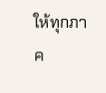ให้ทุกภาค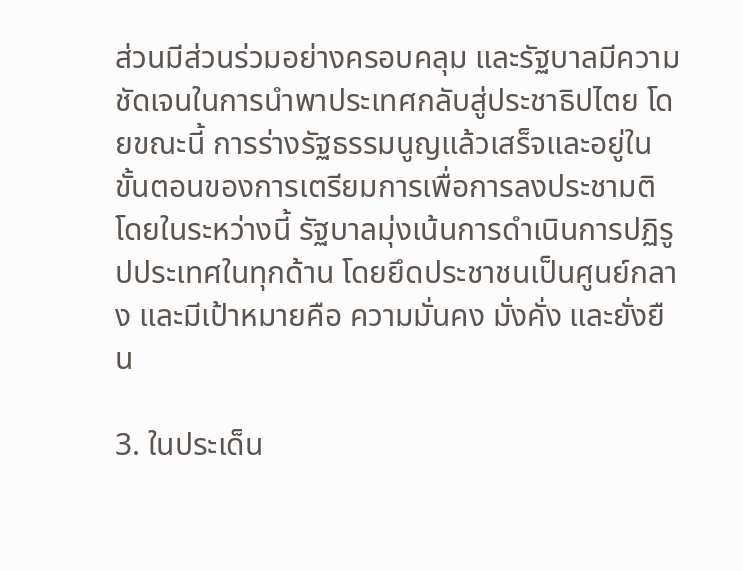ส่วนมีส่วนร่วมอย่างครอบคลุม และรัฐบาลมีความชัดเจนในการนำพาประเทศกลับสู่ประชาธิปไตย โดยขณะนี้ การร่างรัฐธรรมนูญแล้วเสร็จและอยู่ในขั้นตอนของการเตรียมการเพื่อการลงประชามติ โดยในระหว่างนี้ รัฐบาลมุ่งเน้นการดำเนินการปฏิรูปประเทศในทุกด้าน โดยยึดประชาชนเป็นศูนย์กลาง และมีเป้าหมายคือ ความมั่นคง มั่งคั่ง และยั่งยืน

3. ในประเด็น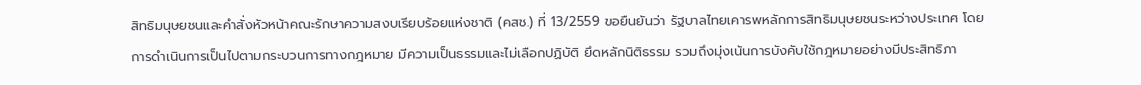สิทธิมนุษยชนและคำสั่งหัวหน้าคณะรักษาความสงบเรียบร้อยแห่งชาติ (คสช.) ที่ 13/2559 ขอยืนยันว่า รัฐบาลไทยเคารพหลักการสิทธิมนุษยชนระหว่างประเทศ โดยการดำเนินการเป็นไปตามกระบวนการทางกฎหมาย มีความเป็นธรรมและไม่เลือกปฏิบัติ ยึดหลักนิติธรรม รวมถึงมุ่งเน้นการบังคับใช้กฎหมายอย่างมีประสิทธิภา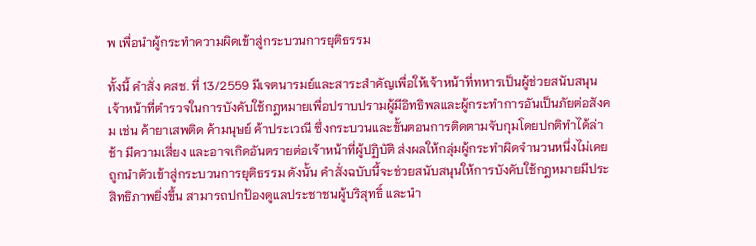พ เพื่อนำผู้กระทำความผิดเข้าสู่กระบวนการยุติธรรม

ทั้งนี้ คำสั่ง คสช. ที่ 13/2559 มีเจตนารมย์และสาระสำคัญเพื่อให้เจ้าหน้าที่ทหารเป็นผู้ช่วยสนับสนุนเจ้าหน้าที่ตำรวจในการบังคับใช้กฎหมายเพื่อปราบปรามผู้มีอิทธิพลและผู้กระทำการอันเป็นภัยต่อสังคม เช่น ค้ายาเสพติด ค้ามนุษย์ ค้าประเวณี ซึ่งกระบวนและขั้นตอนการติดตามจับกุมโดยปกติทำได้ล่าช้า มีความเสี่ยง และอาจเกิดอันตรายต่อเจ้าหน้าที่ผู้ปฏิบัติ ส่งผลให้กลุ่มผู้กระทำผิดจำนวนหนึ่งไม่เคยถูกนำตัวเข้าสู่กระบวนการยุติธรรม ดังนั้น คำสั่งฉบับนี้จะช่วยสนับสนุนให้การบังคับใช้กฎหมายมีประสิทธิภาพยิ่งขึ้น สามารถปกป้องดูแลประชาชนผู้บริสุทธิ์ และนำ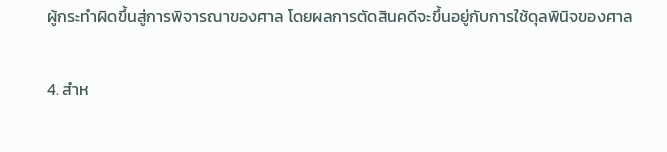ผู้กระทำผิดขึ้นสู่การพิจารณาของศาล โดยผลการตัดสินคดีจะขึ้นอยู่กับการใช้ดุลพินิจของศาล

4. สำห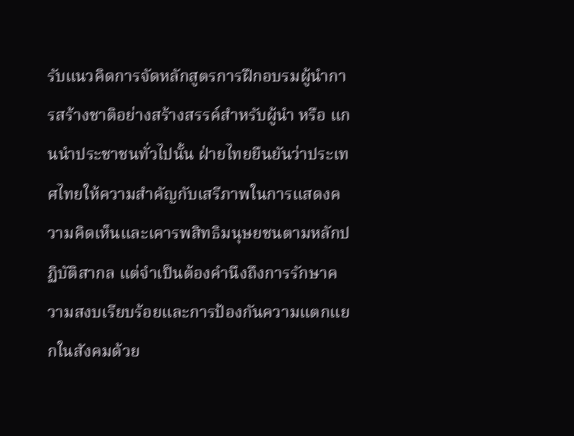รับแนวคิดการจัดหลักสูตรการฝึกอบรมผู้นำการสร้างชาติอย่างสร้างสรรค์สำหรับผู้นำ หรือ แกนนำประชาชนทั่วไปนั้น ฝ่ายไทยยืนยันว่าประเทศไทยให้ความสำคัญกับเสรีภาพในการแสดงความคิดเห็นและเคารพสิทธิมนุษยชนตามหลักปฏิบัติสากล แต่จำเป็นต้องคำนึงถึงการรักษาความสงบเรียบร้อยและการป้องกันความแตกแยกในสังคมด้วย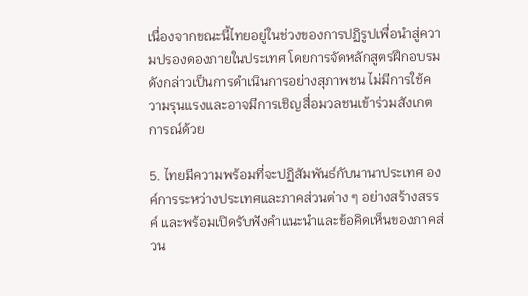เนื่องจากขณะนี้ไทยอยู่ในช่วงของการปฏิรูปเพื่อนำสู่ความปรองดองภายในประเทศ โดยการจัดหลักสูตรฝึกอบรมดังกล่าวเป็นการดำเนินการอย่างสุภาพชน ไม่มีการใช้ความรุนแรงและอาจมีการเชิญสื่อมวลชนเข้าร่วมสังเกตการณ์ด้วย

5. ไทยมีความพร้อมที่จะปฏิสัมพันธ์กับนานาประเทศ องค์การระหว่างประเทศและภาคส่วนต่าง ๆ อย่างสร้างสรรค์ และพร้อมเปิดรับฟังคำแนะนำและข้อคิดเห็นของภาคส่วน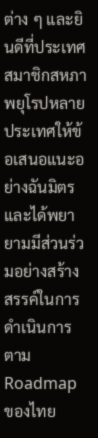ต่าง ๆ และยินดีที่ประเทศสมาชิกสหภาพยุโรปหลายประเทศให้ข้อเสนอแนะอย่างฉันมิตร และได้พยายามมีส่วนร่วมอย่างสร้างสรรค์ในการดำเนินการตาม Roadmap ของไทย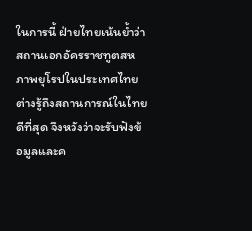ในการนี้ ฝ่ายไทยเน้นย้ำว่า สถานเอกอัครราชทูตสหภาพยุโรปในประเทศไทยต่างรู้ถึงสถานการณ์ในไทยดีที่สุด จึงหวังว่าจะรับฟังข้อมูลและค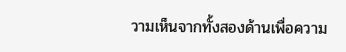วามเห็นจากทั้งสองด้านเพื่อความ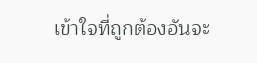เข้าใจที่ถูกต้องอันจะ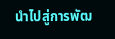นำไปสู่การพัฒ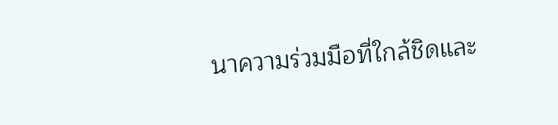นาความร่วมมือที่ใกล้ชิดและ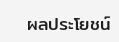ผลประโยชน์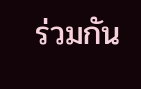ร่วมกัน